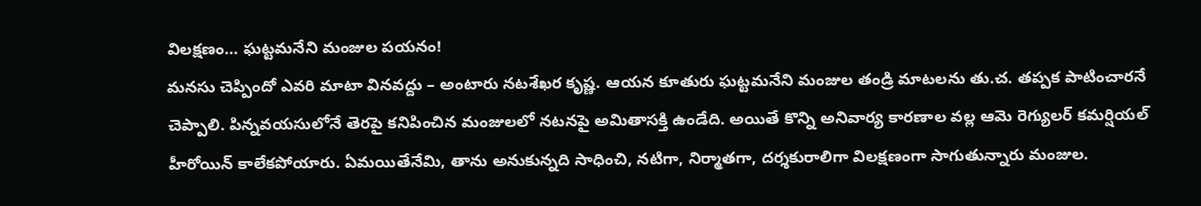విలక్షణం… ఘట్టమనేని మంజుల పయనం!
మనసు చెప్పిందో ఎవరి మాటా వినవద్దు – అంటారు నటశేఖర కృష్ణ. ఆయన కూతురు ఘట్టమనేని మంజుల తండ్రి మాటలను తు.చ. తప్పక పాటించారనే చెప్పాలి. పిన్నవయసులోనే తెరపై కనిపించిన మంజులలో నటనపై అమితాసక్తి ఉండేది. అయితే కొన్ని అనివార్య కారణాల వల్ల ఆమె రెగ్యులర్ కమర్షియల్ హీరోయిన్ కాలేకపోయారు. ఏమయితేనేమి, తాను అనుకున్నది సాధించి, నటిగా, నిర్మాతగా, దర్శకురాలిగా విలక్షణంగా సాగుతున్నారు మంజుల.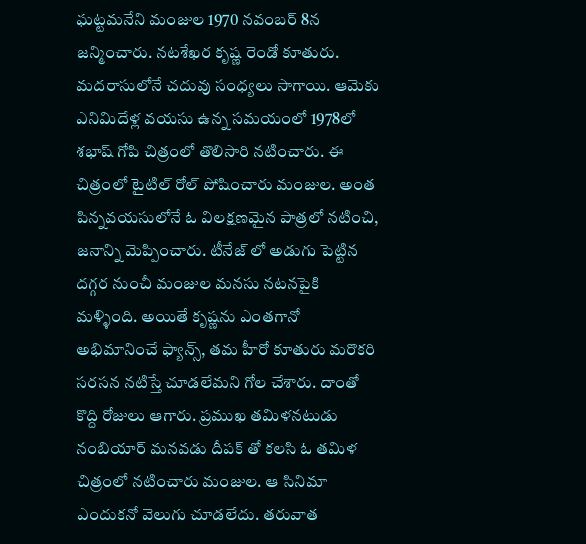ఘట్టమనేని మంజుల 1970 నవంబర్ 8న జన్మించారు. నటశేఖర కృష్ణ రెండో కూతురు. మదరాసులోనే చదువు సంధ్యలు సాగాయి. ఆమెకు ఎనిమిదేళ్ల వయసు ఉన్న సమయంలో 1978లో శభాష్ గోపి చిత్రంలో తొలిసారి నటించారు. ఈ చిత్రంలో టైటిల్ రోల్ పోషించారు మంజుల. అంత పిన్నవయసులోనే ఓ విలక్షణమైన పాత్రలో నటించి, జనాన్ని మెప్పించారు. టీనేజ్ లో అడుగు పెట్టిన దగ్గర నుంచీ మంజుల మనసు నటనపైకి మళ్ళింది. అయితే కృష్ణను ఎంతగానో అభిమానించే ఫ్యాన్స్, తమ హీరో కూతురు మరొకరి సరసన నటిస్తే చూడలేమని గోల చేశారు. దాంతో కొద్ది రోజులు ఆగారు. ప్రముఖ తమిళనటుడు నంబియార్ మనవడు దీపక్ తో కలసి ఓ తమిళ చిత్రంలో నటించారు మంజుల. ఆ సినిమా ఎందుకనో వెలుగు చూడలేదు. తరువాత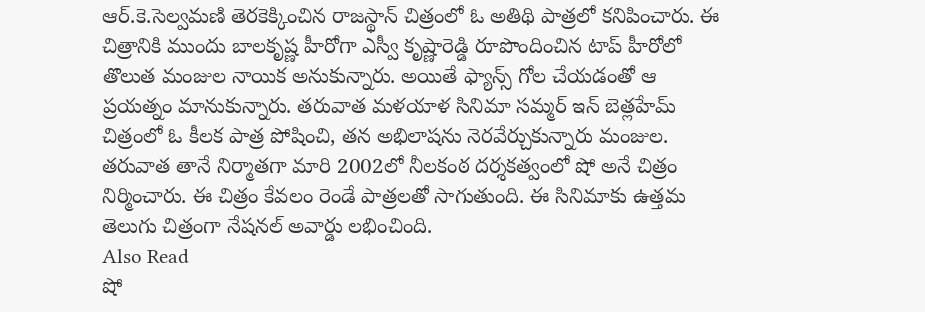ఆర్.కె.సెల్వమణి తెరకెక్కించిన రాజస్థాన్ చిత్రంలో ఓ అతిథి పాత్రలో కనిపించారు. ఈ చిత్రానికి ముందు బాలకృష్ణ హీరోగా ఎస్వీ కృష్ణారెడ్డి రూపొందించిన టాప్ హీరోలో తొలుత మంజుల నాయిక అనుకున్నారు. అయితే ఫ్యాన్స్ గోల చేయడంతో ఆ ప్రయత్నం మానుకున్నారు. తరువాత మళయాళ సినిమా సమ్మర్ ఇన్ బెత్లహేమ్ చిత్రంలో ఓ కీలక పాత్ర పోషించి, తన అభిలాషను నెరవేర్చుకున్నారు మంజుల. తరువాత తానే నిర్మాతగా మారి 2002లో నీలకంఠ దర్శకత్వంలో షో అనే చిత్రం నిర్మించారు. ఈ చిత్రం కేవలం రెండే పాత్రలతో సాగుతుంది. ఈ సినిమాకు ఉత్తమ తెలుగు చిత్రంగా నేషనల్ అవార్డు లభించింది.
Also Read
షో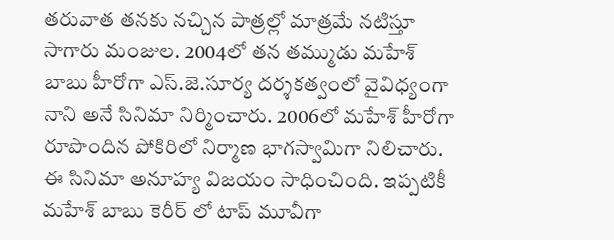తరువాత తనకు నచ్చిన పాత్రల్లో మాత్రమే నటిస్తూ సాగారు మంజుల. 2004లో తన తమ్ముడు మహేశ్ బాబు హీరోగా ఎస్.జె.సూర్య దర్శకత్వంలో వైవిధ్యంగా నాని అనే సినిమా నిర్మించారు. 2006లో మహేశ్ హీరోగా రూపొందిన పోకిరిలో నిర్మాణ భాగస్వామిగా నిలిచారు. ఈ సినిమా అనూహ్య విజయం సాధించింది. ఇప్పటికీ మహేశ్ బాబు కెరీర్ లో టాప్ మూవీగా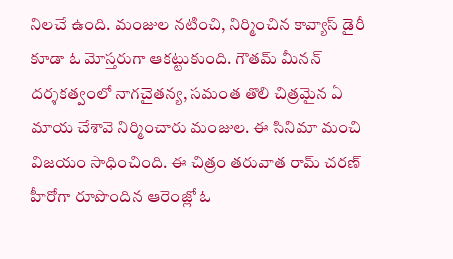నిలచే ఉంది. మంజుల నటించి, నిర్మించిన కావ్యాస్ డైరీ కూడా ఓ మోస్తరుగా ఆకట్టుకుంది. గౌతమ్ మీనన్ దర్శకత్వంలో నాగచైతన్య, సమంత తొలి చిత్రమైన ఏ మాయ చేశావె నిర్మించారు మంజుల. ఈ సినిమా మంచి విజయం సాధించింది. ఈ చిత్రం తరువాత రామ్ చరణ్ హీరోగా రూపొందిన ఆరెంజ్లో ఓ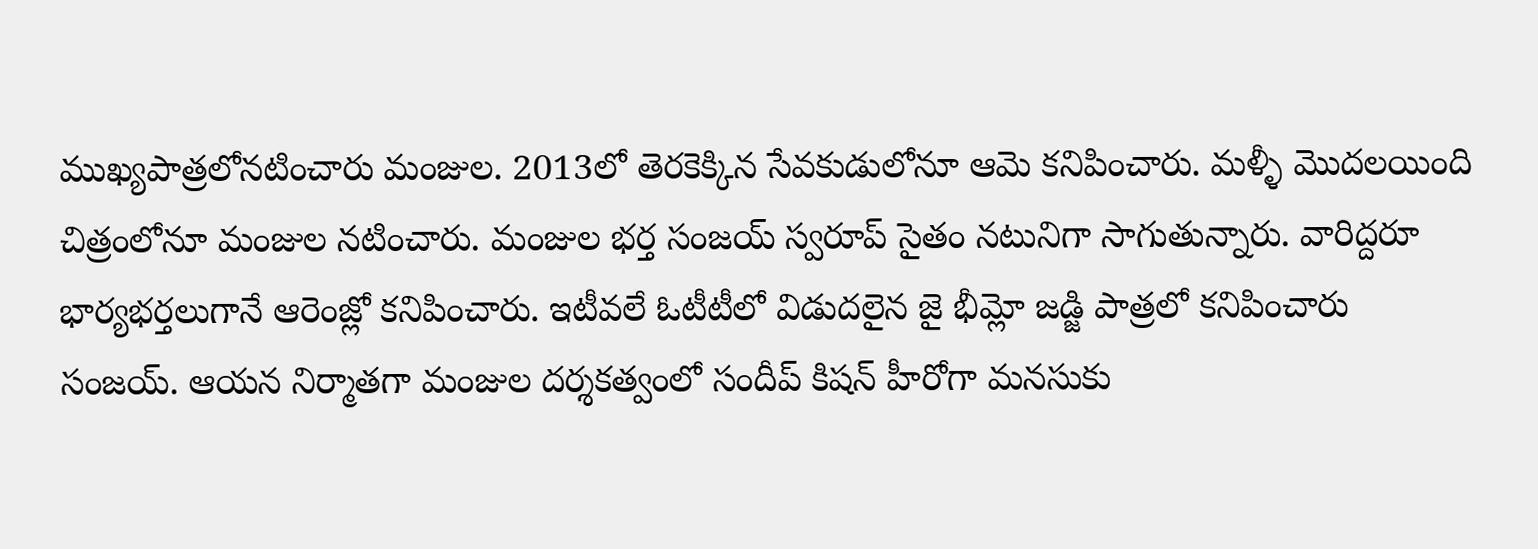ముఖ్యపాత్రలోనటించారు మంజుల. 2013లో తెరకెక్కిన సేవకుడులోనూ ఆమె కనిపించారు. మళ్ళీ మొదలయింది చిత్రంలోనూ మంజుల నటించారు. మంజుల భర్త సంజయ్ స్వరూప్ సైతం నటునిగా సాగుతున్నారు. వారిద్దరూ భార్యభర్తలుగానే ఆరెంజ్లో కనిపించారు. ఇటీవలే ఓటీటీలో విడుదలైన జై భీమ్లో జడ్జి పాత్రలో కనిపించారు సంజయ్. ఆయన నిర్మాతగా మంజుల దర్శకత్వంలో సందీప్ కిషన్ హీరోగా మనసుకు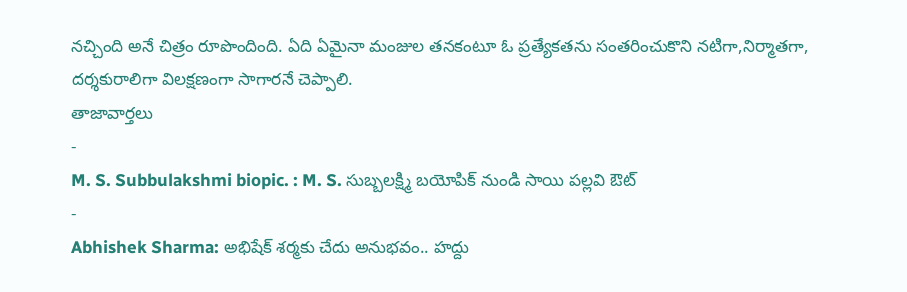నచ్చింది అనే చిత్రం రూపొందింది. ఏది ఏమైనా మంజుల తనకంటూ ఓ ప్రత్యేకతను సంతరించుకొని నటిగా,నిర్మాతగా, దర్శకురాలిగా విలక్షణంగా సాగారనే చెప్పాలి.
తాజావార్తలు
-
M. S. Subbulakshmi biopic. : M. S. సుబ్బలక్ష్మి బయోపిక్ నుండి సాయి పల్లవి ఔట్
-
Abhishek Sharma: అభిషేక్ శర్మకు చేదు అనుభవం.. హద్దు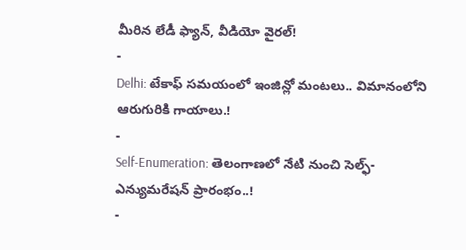మీరిన లేడీ ఫ్యాన్, వీడియో వైరల్!
-
Delhi: టేకాఫ్ సమయంలో ఇంజిన్లో మంటలు.. విమానంలోని ఆరుగురికి గాయాలు.!
-
Self-Enumeration: తెలంగాణలో నేటి నుంచి సెల్ఫ్-ఎన్యుమరేషన్ ప్రారంభం..!
-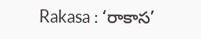Rakasa : ‘రాకాస’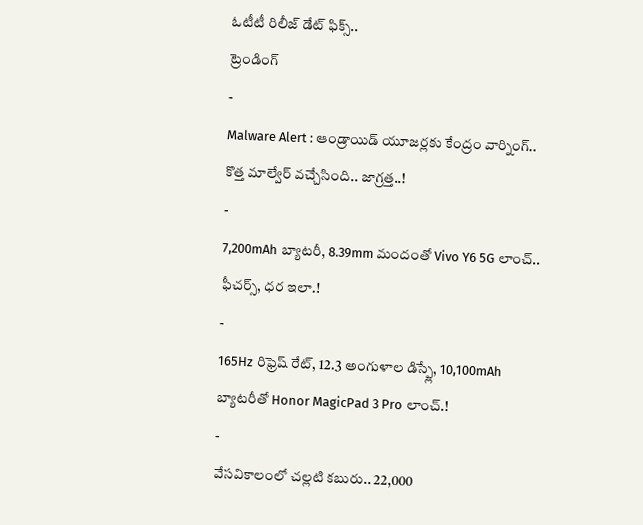ఓటీటీ రిలీజ్ డేట్ ఫిక్స్..
ట్రెండింగ్
-
Malware Alert : ఆండ్రాయిడ్ యూజర్లకు కేంద్రం వార్నింగ్.. కొత్త మాల్వేర్ వచ్చేసింది.. జాగ్రత్త..!
-
7,200mAh బ్యాటరీ, 8.39mm మందంతో Vivo Y6 5G లాంచ్.. ఫీచర్స్, ధర ఇలా.!
-
165Hz రిఫ్రెష్ రేట్, 12.3 అంగుళాల డిస్ప్లే, 10,100mAh బ్యాటరీతో Honor MagicPad 3 Pro లాంచ్.!
-
వేసవికాలంలో చల్లటి కబురు.. 22,000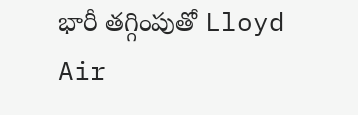భారీ తగ్గింపుతో Lloyd Air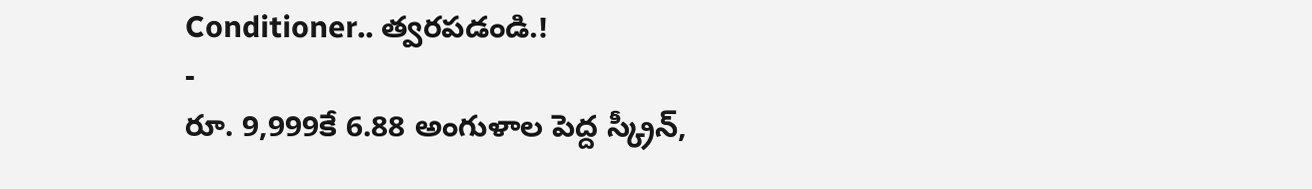Conditioner.. త్వరపడండి.!
-
రూ. 9,999కే 6.88 అంగుళాల పెద్ద స్క్రీన్,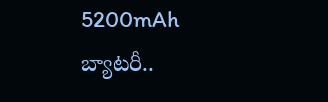5200mAh బ్యాటరీ..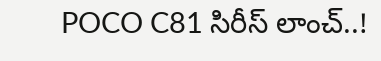POCO C81 సిరీస్ లాంచ్..!